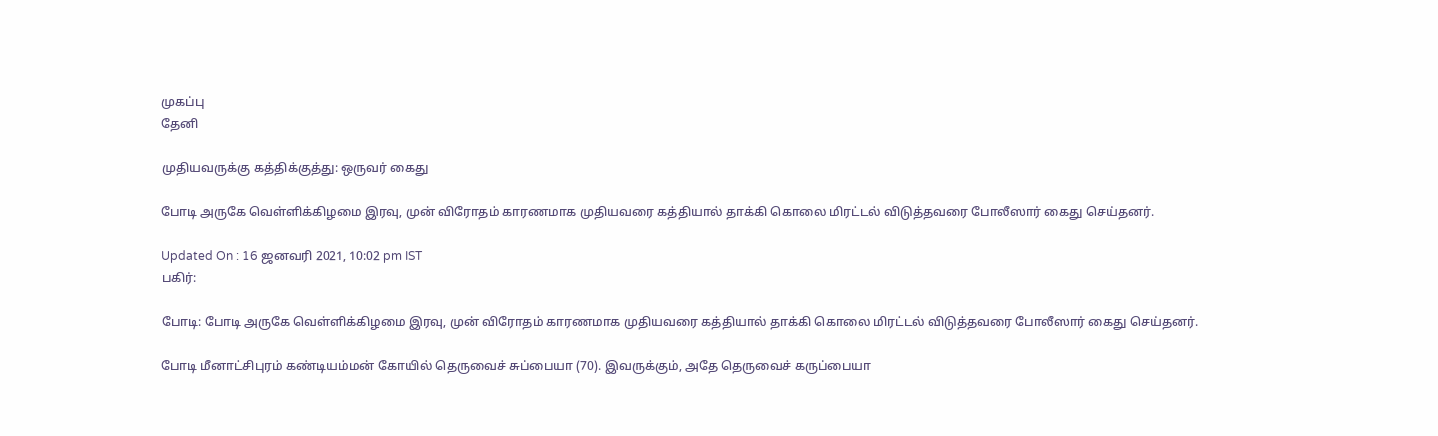முகப்பு
தேனி

முதியவருக்கு கத்திக்குத்து: ஒருவர் கைது

போடி அருகே வெள்ளிக்கிழமை இரவு, முன் விரோதம் காரணமாக முதியவரை கத்தியால் தாக்கி கொலை மிரட்டல் விடுத்தவரை போலீஸார் கைது செய்தனர்.

Updated On : 16 ஜனவரி 2021, 10:02 pm IST
பகிர்:

போடி: போடி அருகே வெள்ளிக்கிழமை இரவு, முன் விரோதம் காரணமாக முதியவரை கத்தியால் தாக்கி கொலை மிரட்டல் விடுத்தவரை போலீஸார் கைது செய்தனர்.

போடி மீனாட்சிபுரம் கண்டியம்மன் கோயில் தெருவைச் சுப்பையா (70). இவருக்கும், அதே தெருவைச் கருப்பையா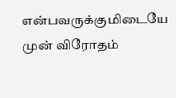என்பவருக்குமிடையே முன் விரோதம்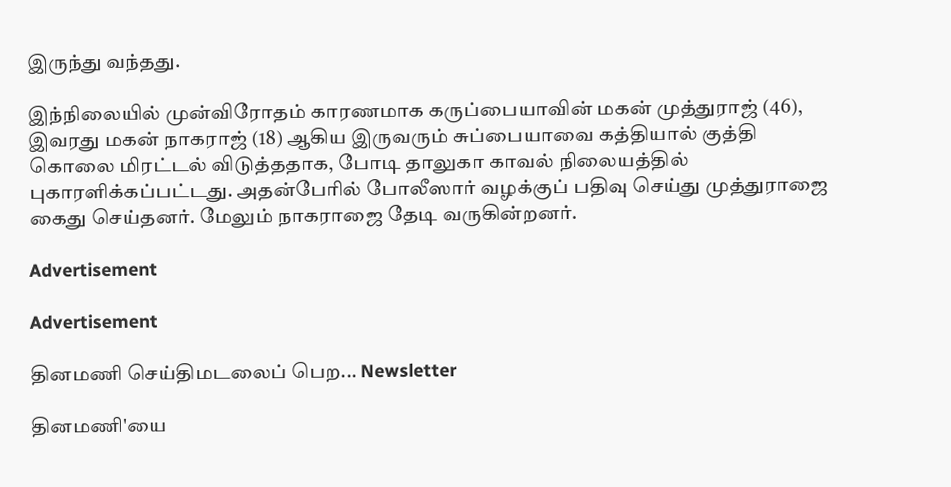இருந்து வந்தது.

இந்நிலையில் முன்விரோதம் காரணமாக கருப்பையாவின் மகன் முத்துராஜ் (46), இவரது மகன் நாகராஜ் (18) ஆகிய இருவரும் சுப்பையாவை கத்தியால் குத்தி கொலை மிரட்டல் விடுத்ததாக, போடி தாலுகா காவல் நிலையத்தில் புகாரளிக்கப்பட்டது. அதன்பேரில் போலீஸார் வழக்குப் பதிவு செய்து முத்துராஜை கைது செய்தனர். மேலும் நாகராஜை தேடி வருகின்றனர்.

Advertisement

Advertisement

தினமணி செய்திமடலைப் பெற... Newsletter

தினமணி'யை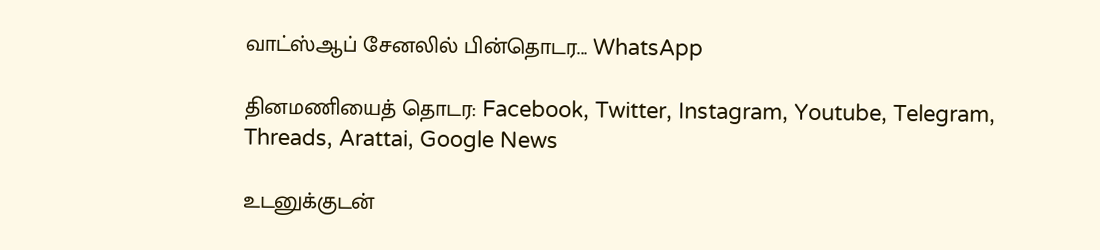வாட்ஸ்ஆப் சேனலில் பின்தொடர... WhatsApp

தினமணியைத் தொடர: Facebook, Twitter, Instagram, Youtube, Telegram, Threads, Arattai, Google News

உடனுக்குடன்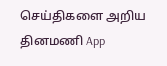செய்திகளை அறிய தினமணி App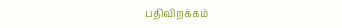பதிவிறக்கம்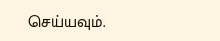செய்யவும்.